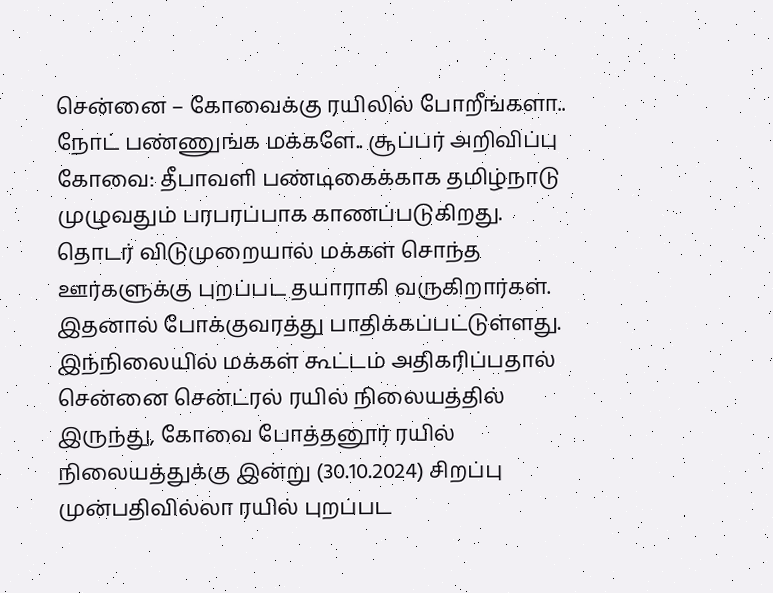சென்னை – கோவைக்கு ரயிலில் போறீங்களா.. நோட் பண்ணுங்க மக்களே.. சூப்பர் அறிவிப்பு
கோவை: தீபாவளி பண்டிகைக்காக தமிழ்நாடு முழுவதும் பரபரப்பாக காணப்படுகிறது. தொடர் விடுமுறையால் மக்கள் சொந்த ஊர்களுக்கு புறப்பட தயாராகி வருகிறார்கள். இதனால் போக்குவரத்து பாதிக்கப்பட்டுள்ளது. இந்நிலையில் மக்கள் கூட்டம் அதிகரிப்பதால் சென்னை சென்ட்ரல் ரயில் நிலையத்தில் இருந்து, கோவை போத்தனூர் ரயில் நிலையத்துக்கு இன்று (30.10.2024) சிறப்பு முன்பதிவில்லா ரயில் புறப்பட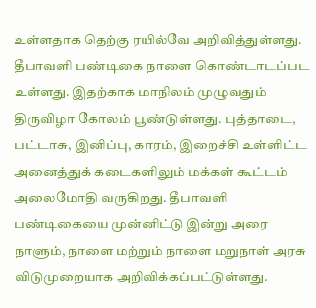உள்ளதாக தெற்கு ரயில்வே அறிவித்துள்ளது.
தீபாவளி பண்டிகை நாளை கொண்டாடப்பட உள்ளது. இதற்காக மாநிலம் முழுவதும் திருவிழா கோலம் பூண்டுள்ளது. புத்தாடை, பட்டாசு, இனிப்பு, காரம், இறைச்சி உள்ளிட்ட அனைத்துக் கடைகளிலும் மக்கள் கூட்டம் அலைமோதி வருகிறது. தீபாவளி பண்டிகையை முன்னிட்டு இன்று அரை நாளும், நாளை மற்றும் நாளை மறுநாள் அரசு விடுமுறையாக அறிவிக்கப்பட்டுள்ளது.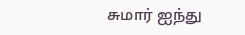சுமார் ஐந்து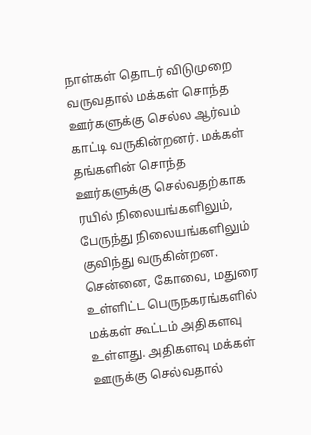நாள்கள் தொடர் விடுமுறை வருவதால் மக்கள் சொந்த ஊர்களுக்கு செல்ல ஆர்வம் காட்டி வருகின்றனர். மக்கள் தங்களின் சொந்த ஊர்களுக்கு செல்வதற்காக ரயில் நிலையங்களிலும், பேருந்து நிலையங்களிலும் குவிந்து வருகின்றன. சென்னை, கோவை, மதுரை உள்ளிட்ட பெருநகரங்களில் மக்கள் கூட்டம் அதிகளவு உள்ளது. அதிகளவு மக்கள் ஊருக்கு செல்வதால்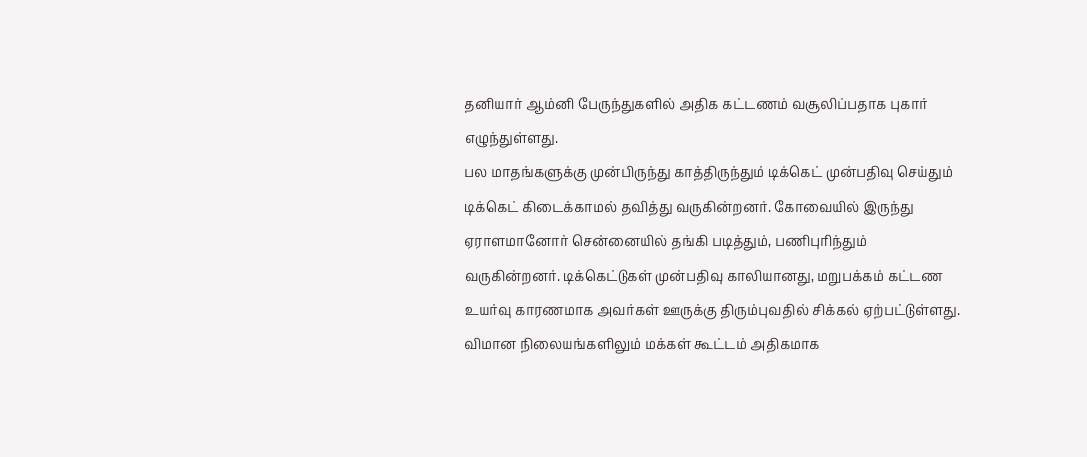தனியார் ஆம்னி பேருந்துகளில் அதிக கட்டணம் வசூலிப்பதாக புகார் எழுந்துள்ளது.
பல மாதங்களுக்கு முன்பிருந்து காத்திருந்தும் டிக்கெட் முன்பதிவு செய்தும் டிக்கெட் கிடைக்காமல் தவித்து வருகின்றனர். கோவையில் இருந்து ஏராளமானோர் சென்னையில் தங்கி படித்தும், பணிபுரிந்தும் வருகின்றனர். டிக்கெட்டுகள் முன்பதிவு காலியானது, மறுபக்கம் கட்டண உயர்வு காரணமாக அவர்கள் ஊருக்கு திரும்புவதில் சிக்கல் ஏற்பட்டுள்ளது. விமான நிலையங்களிலும் மக்கள் கூட்டம் அதிகமாக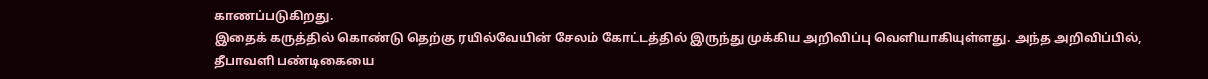காணப்படுகிறது.
இதைக் கருத்தில் கொண்டு தெற்கு ரயில்வேயின் சேலம் கோட்டத்தில் இருந்து முக்கிய அறிவிப்பு வெளியாகியுள்ளது. அந்த அறிவிப்பில், தீபாவளி பண்டிகையை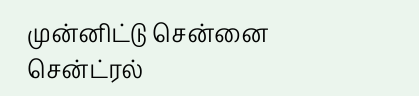முன்னிட்டு சென்னை சென்ட்ரல்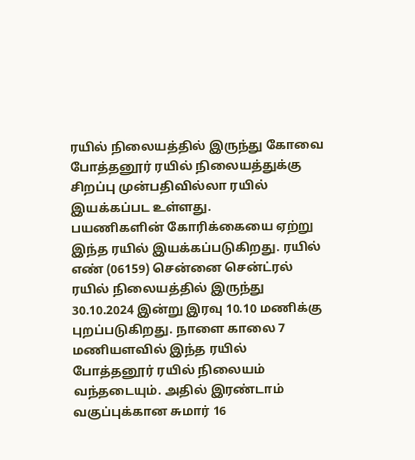ரயில் நிலையத்தில் இருந்து கோவை போத்தனூர் ரயில் நிலையத்துக்கு சிறப்பு முன்பதிவில்லா ரயில் இயக்கப்பட உள்ளது.
பயணிகளின் கோரிக்கையை ஏற்று இந்த ரயில் இயக்கப்படுகிறது. ரயில் எண் (06159) சென்னை சென்ட்ரல் ரயில் நிலையத்தில் இருந்து 30.10.2024 இன்று இரவு 10.10 மணிக்கு புறப்படுகிறது. நாளை காலை 7 மணியளவில் இந்த ரயில் போத்தனூர் ரயில் நிலையம் வந்தடையும். அதில் இரண்டாம் வகுப்புக்கான சுமார் 16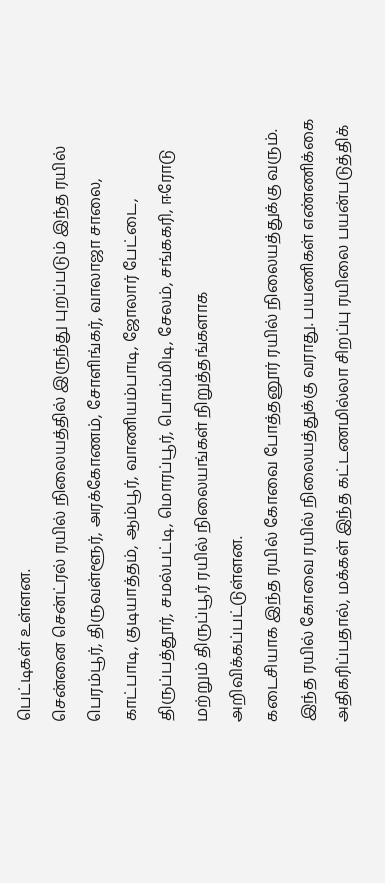பெட்டிகள் உள்ளன.
சென்னை சென்ட்ரல் ரயில் நிலையத்தில் இருந்து புறப்படும் இந்த ரயில் பெரம்பூர், திருவள்ளூர், அரக்கோணம், சோளிங்கர், வாலாஜா சாலை, காட்பாடி, குடியாத்தம், ஆம்பூர், வாணியம்பாடி, ஜோலார் பேட்டை, திருப்பத்தூர், சமல்பட்டி, மொரப்பூர், பொம்மிடி, சேலம், சங்ககரி, ஈரோடு மற்றும் திருப்பூர் ரயில் நிலையங்கள் நிறுத்தங்களாக அறிவிக்கப்பட்டுள்ளன.
கடைசியாக இந்த ரயில் கோவை போத்தனூர் ரயில் நிலையத்துக்கு வரும். இந்த ரயில் கோவை ரயில் நிலையத்துக்கு வராது. பயணிகள் எண்ணிக்கை அதிகரிப்பதால், மக்கள் இந்த கட்டணமில்லா சிறப்பு ரயிலை பயன்படுத்திக்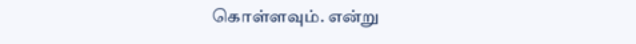கொள்ளவும். என்று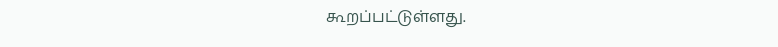கூறப்பட்டுள்ளது.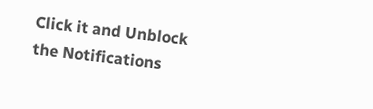Click it and Unblock the Notifications